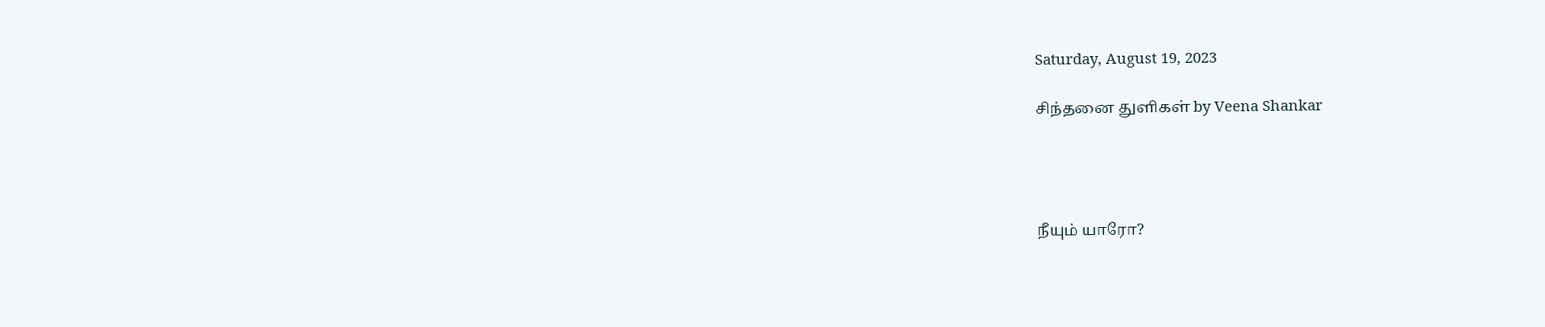Saturday, August 19, 2023

சிந்தனை துளிகள் by Veena Shankar




நீயும் யாரோ?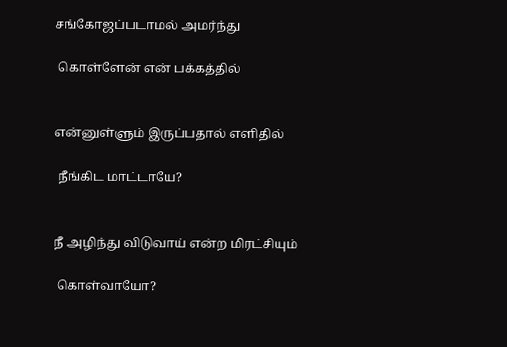சங்கோஜப்படாமல் அமர்ந்து

 கொள்ளேன் என் பக்கத்தில்


என்னுள்ளும் இருப்பதால் எளிதில்

 நீங்கிட மாட்டாயே?


நீ அழிந்து விடுவாய் என்ற மிரட்சியும்

 கொள்வாயோ?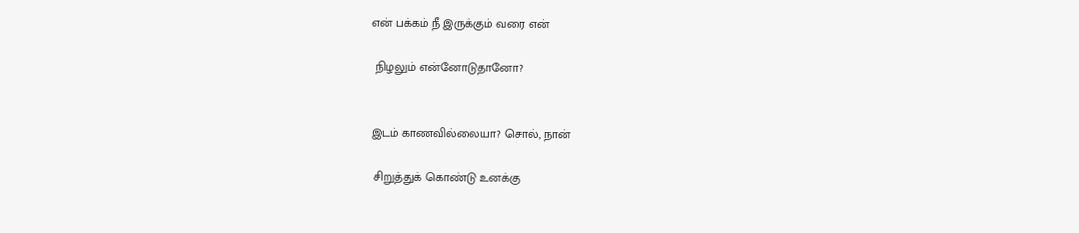என் பக்கம் நீ இருக்கும் வரை என்

 நிழலும் என்னோடுதானோ?


இடம் காணவில்லையா? சொல், நான்

 சிறுத்துக் கொண்டு உனக்கு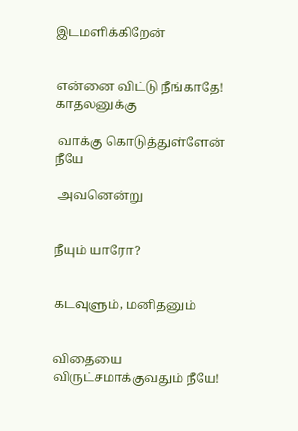இடமளிக்கிறேன்


என்னை விட்டு நீங்காதே! காதலனுக்கு

 வாக்கு கொடுத்துள்ளேன் நீயே

 அவனென்று


நீயும் யாரோ?


கடவுளும், மனிதனும்


விதையை விருட்சமாக்குவதும் நீயே!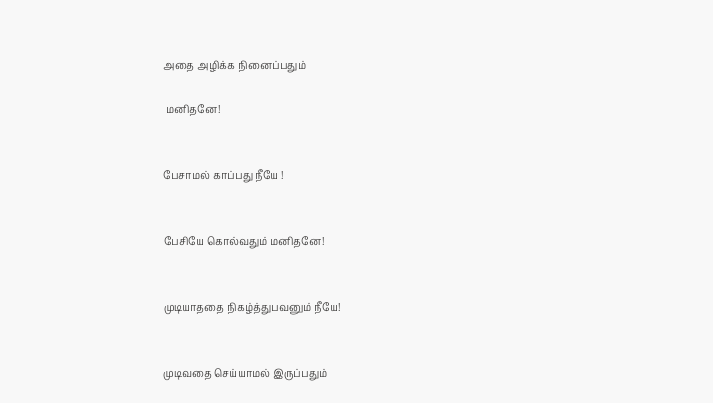அதை அழிக்க நினைப்பதும்

 மனிதனே!


பேசாமல் காப்பது நீயே !


பேசியே கொல்வதும் மனிதனே!


முடியாததை நிகழ்த்துபவனும் நீயே!


முடிவதை செய்யாமல் இருப்பதும்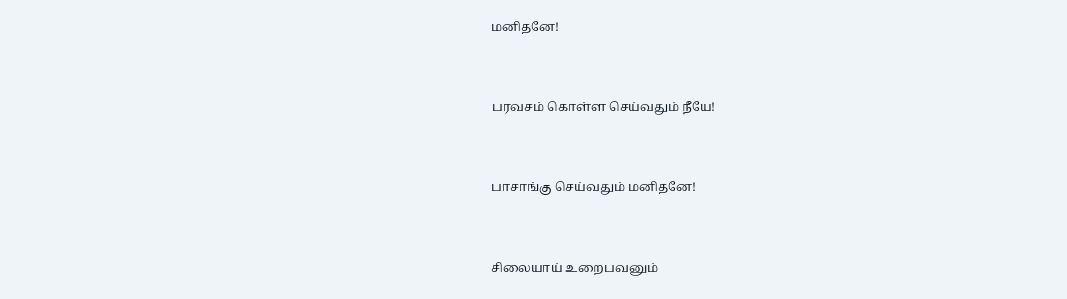மனிதனே!


பரவசம் கொள்ள செய்வதும் நீயே!


பாசாங்கு செய்வதும் மனிதனே!


சிலையாய் உறைபவனும்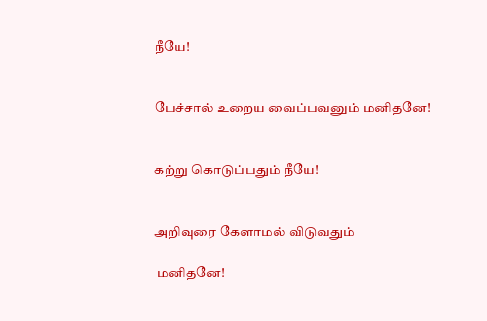நீயே!


பேச்சால் உறைய வைப்பவனும் மனிதனே!


கற்று கொடுப்பதும் நீயே!


அறிவுரை கேளாமல் விடுவதும்

 மனிதனே!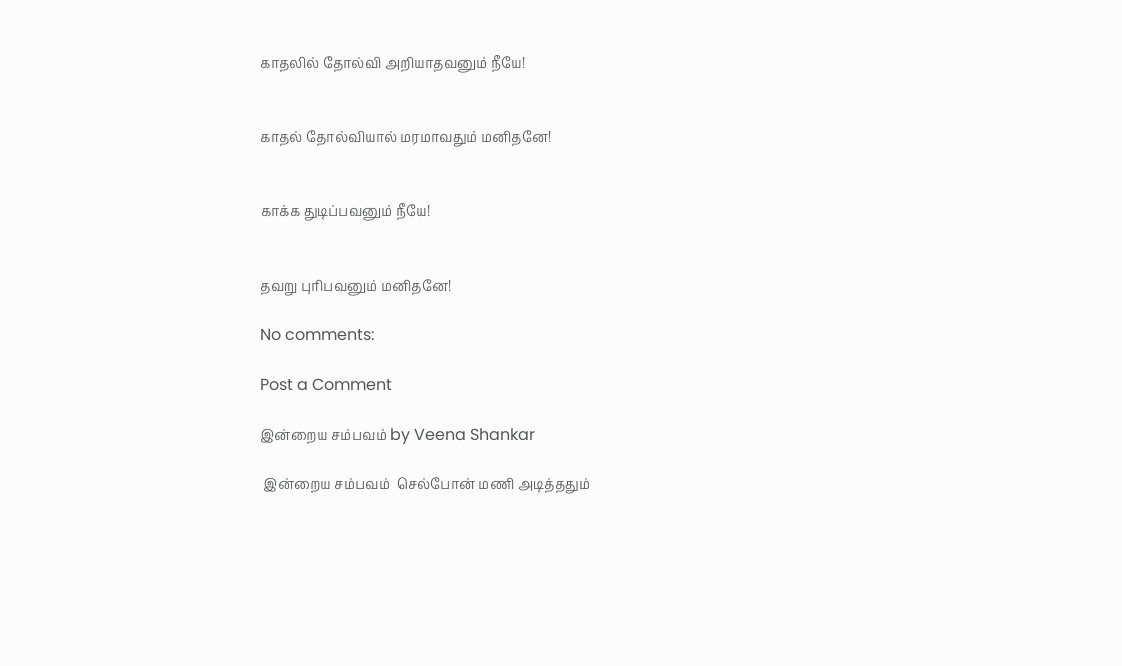காதலில் தோல்வி அறியாதவனும் நீயே!


காதல் தோல்வியால் மரமாவதும் மனிதனே!


காக்க துடிப்பவனும் நீயே!


தவறு புரிபவனும் மனிதனே!

No comments:

Post a Comment

இன்றைய சம்பவம் by Veena Shankar

 இன்றைய சம்பவம்  செல்போன் மணி அடித்ததும்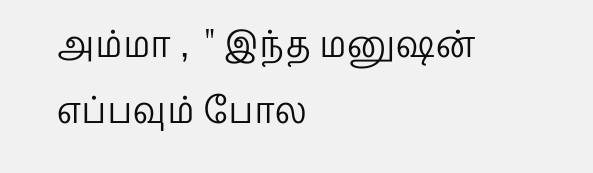அம்மா ,  " இந்த மனுஷன் எப்பவும் போல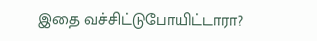இதை வச்சிட்டுபோயிட்டாரா?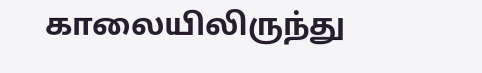காலையிலிருந்து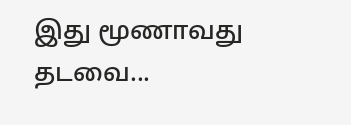இது மூணாவது தடவை...